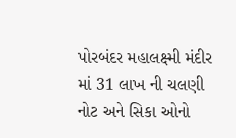પોરબંદર મહાલક્ષ્મી મંદીર માં 31 લાખ ની ચલણી નોટ અને સિકા ઓનો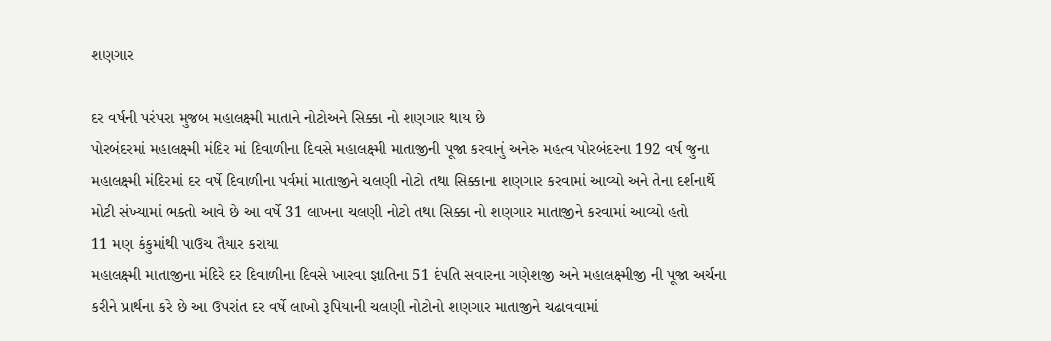શણગાર

દર વર્ષની પરંપરા મુજબ મહાલક્ષ્મી માતાને નોટોઅને સિક્કા નો શણગાર થાય છે
પોરબંદરમાં મહાલક્ષ્મી મંદિર માં દિવાળીના દિવસે મહાલક્ષ્મી માતાજીની પૂજા કરવાનું અનેરુ મહત્વ પોરબંદરના 192 વર્ષ જુના મહાલક્ષ્મી મંદિરમાં દર વર્ષે દિવાળીના પર્વમાં માતાજીને ચલણી નોટો તથા સિક્કાના શણગાર કરવામાં આવ્યો અને તેના દર્શનાર્થે મોટી સંખ્યામાં ભક્તો આવે છે આ વર્ષે 31 લાખના ચલણી નોટો તથા સિક્કા નો શણગાર માતાજીને કરવામાં આવ્યો હતો
11 મણ કંકુમાંથી પાઉચ તૈયાર કરાયા
મહાલક્ષ્મી માતાજીના મંદિરે દર દિવાળીના દિવસે ખારવા જ્ઞાતિના 51 દંપતિ સવારના ગણેશજી અને મહાલક્ષ્મીજી ની પૂજા અર્ચના કરીને પ્રાર્થના કરે છે આ ઉપરાંત દર વર્ષે લાખો રૂપિયાની ચલણી નોટોનો શણગાર માતાજીને ચઢાવવામાં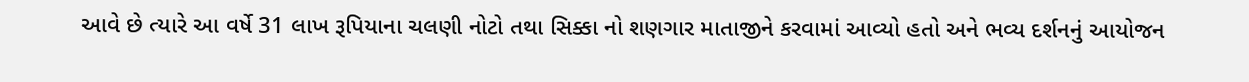આવે છે ત્યારે આ વર્ષે 31 લાખ રૂપિયાના ચલણી નોટો તથા સિક્કા નો શણગાર માતાજીને કરવામાં આવ્યો હતો અને ભવ્ય દર્શનનું આયોજન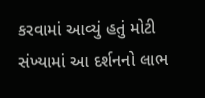કરવામાં આવ્યું હતું મોટી સંખ્યામાં આ દર્શનનો લાભ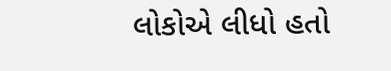લોકોએ લીધો હતો